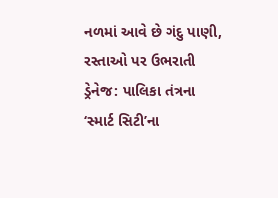નળમાં આવે છે ગંદુ પાણી, રસ્તાઓ પર ઉભરાતી ડ્રેનેજ: પાલિકા તંત્રના ‘સ્માર્ટ સિટી’ના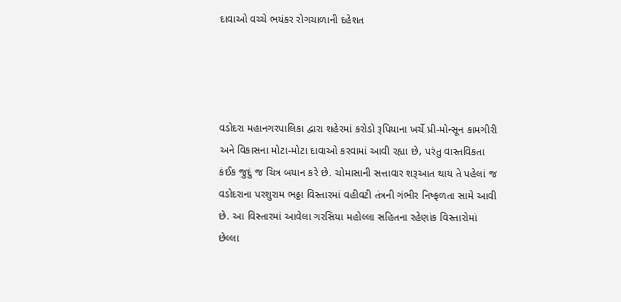દાવાઓ વચ્ચે ભયંકર રોગચાળાની દહેશત




વડોદરા મહાનગરપાલિકા દ્વારા શહેરમાં કરોડો રૂપિયાના ખર્ચે પ્રી-મોન્સૂન કામગીરી અને વિકાસના મોટા-મોટા દાવાઓ કરવામાં આવી રહ્યા છે, પરંતુ વાસ્તવિકતા કંઈક જુદું જ ચિત્ર બયાન કરે છે. ચોમાસાની સત્તાવાર શરૂઆત થાય તે પહેલાં જ વડોદરાના પરશુરામ ભઠ્ઠા વિસ્તારમાં વહીવટી તંત્રની ગંભીર નિષ્ફળતા સામે આવી છે. આ વિસ્તારમાં આવેલા ગરસિયા મહોલ્લા સહિતના રહેણાંક વિસ્તારોમાં છેલ્લા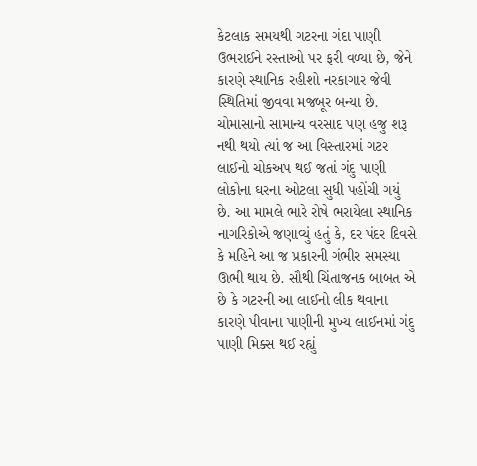કેટલાક સમયથી ગટરના ગંદા પાણી ઉભરાઈને રસ્તાઓ પર ફરી વળ્યા છે, જેને કારણે સ્થાનિક રહીશો નરકાગાર જેવી સ્થિતિમાં જીવવા મજબૂર બન્યા છે.
ચોમાસાનો સામાન્ય વરસાદ પણ હજુ શરૂ નથી થયો ત્યાં જ આ વિસ્તારમાં ગટર લાઈનો ચોકઅપ થઈ જતાં ગંદુ પાણી લોકોના ઘરના ઓટલા સુધી પહોંચી ગયું છે. આ મામલે ભારે રોષે ભરાયેલા સ્થાનિક નાગરિકોએ જણાવ્યું હતું કે, દર પંદર દિવસે કે મહિને આ જ પ્રકારની ગંભીર સમસ્યા ઊભી થાય છે. સૌથી ચિંતાજનક બાબત એ છે કે ગટરની આ લાઈનો લીક થવાના કારણે પીવાના પાણીની મુખ્ય લાઈનમાં ગંદુ પાણી મિક્સ થઈ રહ્યું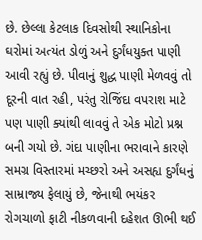છે. છેલ્લા કેટલાક દિવસોથી સ્થાનિકોના ઘરોમાં અત્યંત ડોળું અને દુર્ગંધયુક્ત પાણી આવી રહ્યું છે. પીવાનું શુદ્ધ પાણી મેળવવું તો દૂરની વાત રહી, પરંતુ રોજિંદા વપરાશ માટે પણ પાણી ક્યાંથી લાવવું તે એક મોટો પ્રશ્ન બની ગયો છે. ગંદા પાણીના ભરાવાને કારણે સમગ્ર વિસ્તારમાં મચ્છરો અને અસહ્ય દુર્ગંધનું સામ્રાજ્ય ફેલાયું છે, જેનાથી ભયંકર રોગચાળો ફાટી નીકળવાની દહેશત ઊભી થઈ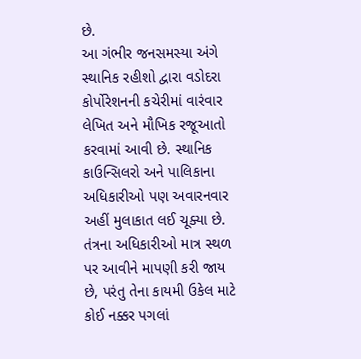છે.
આ ગંભીર જનસમસ્યા અંગે સ્થાનિક રહીશો દ્વારા વડોદરા કોર્પોરેશનની કચેરીમાં વારંવાર લેખિત અને મૌખિક રજૂઆતો કરવામાં આવી છે. સ્થાનિક કાઉન્સિલરો અને પાલિકાના અધિકારીઓ પણ અવારનવાર અહીં મુલાકાત લઈ ચૂક્યા છે. તંત્રના અધિકારીઓ માત્ર સ્થળ પર આવીને માપણી કરી જાય છે, પરંતુ તેના કાયમી ઉકેલ માટે કોઈ નક્કર પગલાં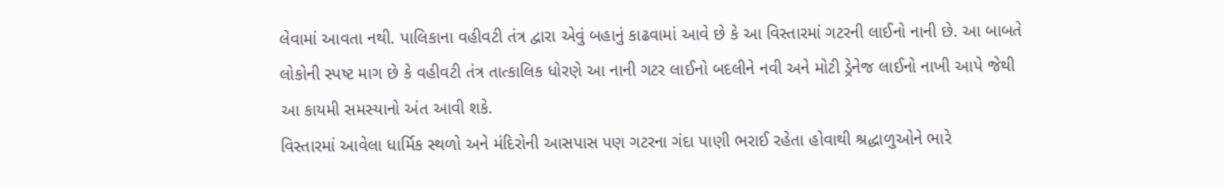લેવામાં આવતા નથી. પાલિકાના વહીવટી તંત્ર દ્વારા એવું બહાનું કાઢવામાં આવે છે કે આ વિસ્તારમાં ગટરની લાઈનો નાની છે. આ બાબતે લોકોની સ્પષ્ટ માગ છે કે વહીવટી તંત્ર તાત્કાલિક ધોરણે આ નાની ગટર લાઈનો બદલીને નવી અને મોટી ડ્રેનેજ લાઈનો નાખી આપે જેથી આ કાયમી સમસ્યાનો અંત આવી શકે.
વિસ્તારમાં આવેલા ધાર્મિક સ્થળો અને મંદિરોની આસપાસ પણ ગટરના ગંદા પાણી ભરાઈ રહેતા હોવાથી શ્રદ્ધાળુઓને ભારે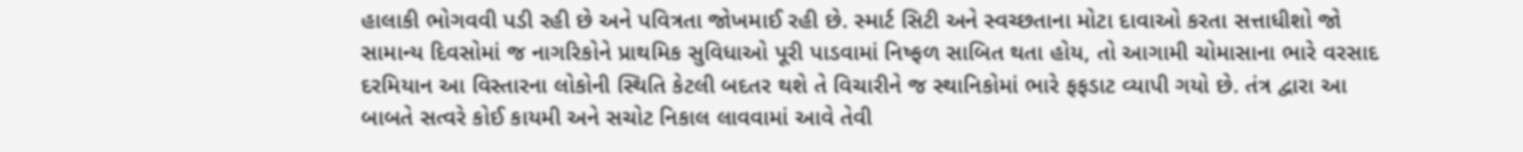હાલાકી ભોગવવી પડી રહી છે અને પવિત્રતા જોખમાઈ રહી છે. સ્માર્ટ સિટી અને સ્વચ્છતાના મોટા દાવાઓ કરતા સત્તાધીશો જો સામાન્ય દિવસોમાં જ નાગરિકોને પ્રાથમિક સુવિધાઓ પૂરી પાડવામાં નિષ્ફળ સાબિત થતા હોય, તો આગામી ચોમાસાના ભારે વરસાદ દરમિયાન આ વિસ્તારના લોકોની સ્થિતિ કેટલી બદતર થશે તે વિચારીને જ સ્થાનિકોમાં ભારે ફફડાટ વ્યાપી ગયો છે. તંત્ર દ્વારા આ બાબતે સત્વરે કોઈ કાયમી અને સચોટ નિકાલ લાવવામાં આવે તેવી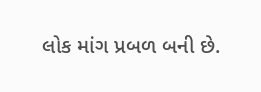લોક માંગ પ્રબળ બની છે.